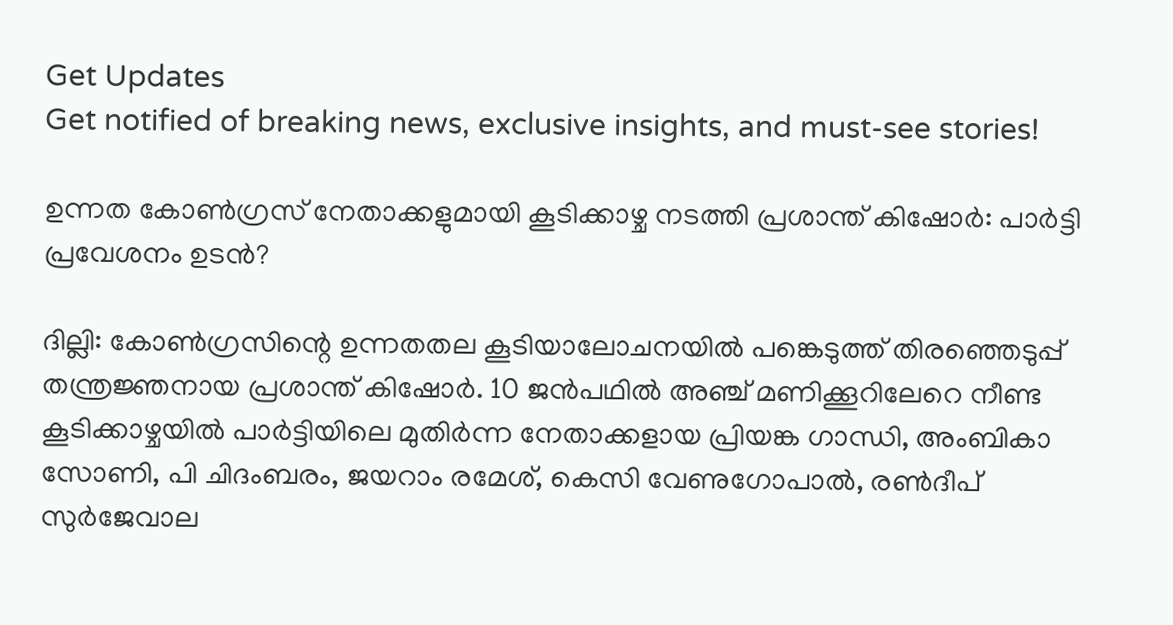Get Updates
Get notified of breaking news, exclusive insights, and must-see stories!

ഉന്നത കോണ്‍ഗ്രസ് നേതാക്കളുമായി കൂടിക്കാഴ്ച നടത്തി പ്രശാന്ത് കിഷോർ: പാർട്ടി പ്രവേശനം ഉടന്‍?

ദില്ലി: കോണ്‍ഗ്രസിന്റെ ഉന്നതതല കൂടിയാലോചനയില്‍ പങ്കെടുത്ത് തിരഞ്ഞെടുപ്പ് തന്ത്രജ്ഞനായ പ്രശാന്ത് കിഷോർ. 10 ജൻപഥിൽ അഞ്ച് മണിക്കൂറിലേറെ നീണ്ട കൂടിക്കാഴ്ചയില്‍ പാർട്ടിയിലെ മുതിർന്ന നേതാക്കളായ പ്രിയങ്ക ഗാന്ധി, അംബികാ സോണി, പി ചിദംബരം, ജയറാം രമേശ്, കെസി വേണുഗോപാൽ, രൺദീപ് സുർജേവാല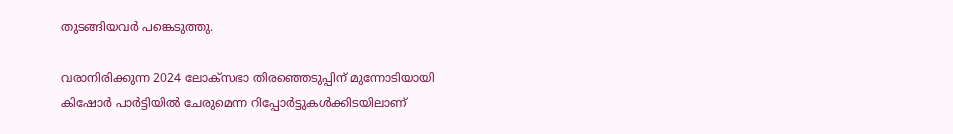തുടങ്ങിയവർ പങ്കെടുത്തു.

വരാനിരിക്കുന്ന 2024 ലോക്‌സഭാ തിരഞ്ഞെടുപ്പിന് മുന്നോടിയായി കിഷോർ പാർട്ടിയിൽ ചേരുമെന്ന റിപ്പോർട്ടുകൾക്കിടയിലാണ്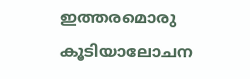ഇത്തരമൊരു കൂടിയാലോചന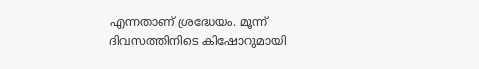എന്നതാണ് ശ്രദ്ധേയം. മൂന്ന് ദിവസത്തിനിടെ കിഷോറുമായി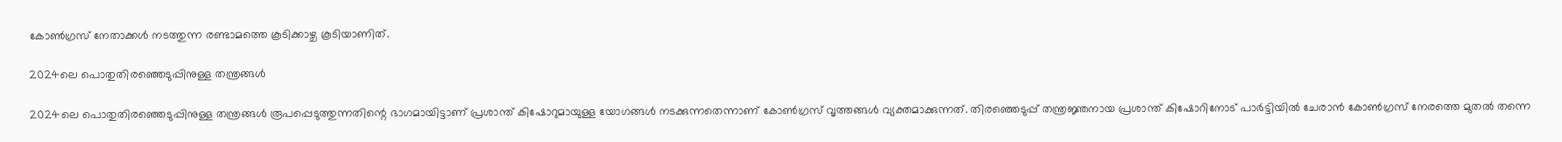കോൺഗ്രസ് നേതാക്കള്‍ നടത്തുന്ന രണ്ടാമത്തെ കൂടിക്കാഴ്ച കൂടിയാണിത്.

2024ലെ പൊതുതിരഞ്ഞെടുപ്പിനുള്ള തന്ത്രങ്ങൾ

2024ലെ പൊതുതിരഞ്ഞെടുപ്പിനുള്ള തന്ത്രങ്ങൾ രൂപപ്പെടുത്തുന്നതിന്റെ ഭാഗമായിട്ടാണ് പ്രശാന്ത് കിഷോറുമായുള്ള യോഗങ്ങൾ നടക്കുന്നതെന്നാണ് കോണ്‍ഗ്രസ് വൃത്തങ്ങൾ വ്യക്തമാക്കുന്നത്. തിരഞ്ഞെടുപ്പ് തന്ത്രജ്ഞനായ പ്രശാന്ത് കിഷോറിനോട് പാർട്ടിയിൽ ചേരാൻ കോൺഗ്രസ് നേരത്തെ മുതല്‍ തന്നെ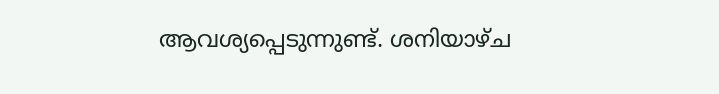ആവശ്യപ്പെടുന്നുണ്ട്. ശനിയാഴ്ച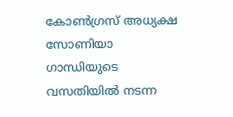കോൺഗ്രസ് അധ്യക്ഷ സോണിയാ ഗാന്ധിയുടെ വസതിയിൽ നടന്ന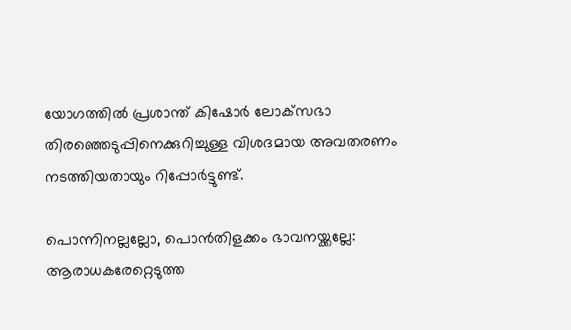യോഗത്തിൽ പ്രശാന്ത് കിഷോർ ലോക്‌സഭാ തിരഞ്ഞെടുപ്പിനെക്കുറിച്ചുള്ള വിശദമായ അവതരണം നടത്തിയതായും റിപ്പോർട്ടുണ്ട്.

പൊന്നിനല്ലല്ലോ, പൊന്‍തിളക്കം ഭാവനയ്ക്കല്ലേ: ആരാധകരേറ്റെടുത്ത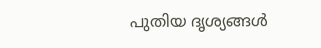പുതിയ ദൃശ്യങ്ങള്‍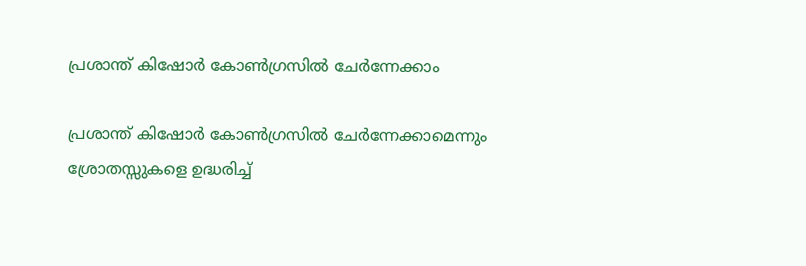പ്രശാന്ത് കിഷോർ കോൺഗ്രസിൽ ചേർന്നേക്കാം

പ്രശാന്ത് കിഷോർ കോൺഗ്രസിൽ ചേർന്നേക്കാമെന്നും ശ്രോതസ്സുകളെ ഉദ്ധരിച്ച്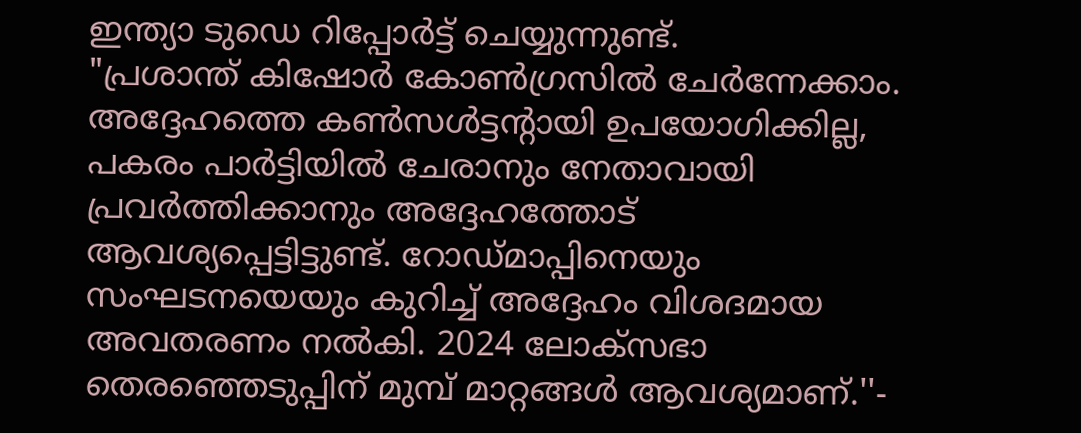ഇന്ത്യാ ടുഡെ റിപ്പോർട്ട് ചെയ്യുന്നുണ്ട്.
"പ്രശാന്ത് കിഷോർ കോൺഗ്രസിൽ ചേർന്നേക്കാം. അദ്ദേഹത്തെ കൺസൾട്ടന്റായി ഉപയോഗിക്കില്ല, പകരം പാർട്ടിയിൽ ചേരാനും നേതാവായി പ്രവർത്തിക്കാനും അദ്ദേഹത്തോട് ആവശ്യപ്പെട്ടിട്ടുണ്ട്. റോഡ്മാപ്പിനെയും സംഘടനയെയും കുറിച്ച് അദ്ദേഹം വിശദമായ അവതരണം നൽകി. 2024 ലോക്‌സഭാ തെരഞ്ഞെടുപ്പിന് മുമ്പ് മാറ്റങ്ങൾ ആവശ്യമാണ്.''-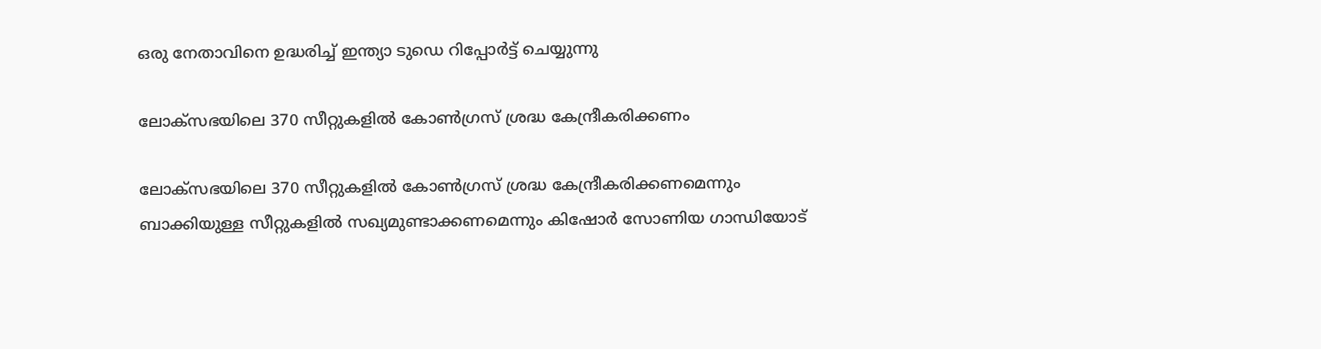ഒരു നേതാവിനെ ഉദ്ധരിച്ച് ഇന്ത്യാ ടുഡെ റിപ്പോർട്ട് ചെയ്യുന്നു

ലോക്‌സഭയിലെ 370 സീറ്റുകളിൽ കോൺഗ്രസ് ശ്രദ്ധ കേന്ദ്രീകരിക്കണം

ലോക്‌സഭയിലെ 370 സീറ്റുകളിൽ കോൺഗ്രസ് ശ്രദ്ധ കേന്ദ്രീകരിക്കണമെന്നും ബാക്കിയുള്ള സീറ്റുകളിൽ സഖ്യമുണ്ടാക്കണമെന്നും കിഷോർ സോണിയ ഗാന്ധിയോട്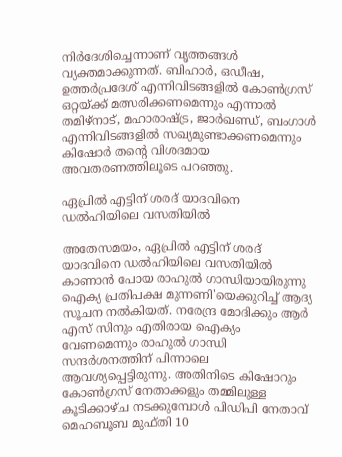നിർദേശിച്ചെന്നാണ് വൃത്തങ്ങൾ വ്യക്തമാക്കുന്നത്. ബിഹാർ, ഒഡീഷ, ഉത്തർപ്രദേശ് എന്നിവിടങ്ങളിൽ കോൺഗ്രസ് ഒറ്റയ്ക്ക് മത്സരിക്കണമെന്നും എന്നാൽ തമിഴ്‌നാട്, മഹാരാഷ്ട്ര, ജാർഖണ്ഡ്, ബംഗാൾ എന്നിവിടങ്ങളിൽ സഖ്യമുണ്ടാക്കണമെന്നും കിഷോർ തന്റെ വിശദമായ അവതരണത്തിലൂടെ പറഞ്ഞു.

ഏപ്രിൽ എട്ടിന് ശരദ് യാദവിനെ ഡൽഹിയിലെ വസതിയിൽ

അതേസമയം, ഏപ്രിൽ എട്ടിന് ശരദ് യാദവിനെ ഡൽഹിയിലെ വസതിയിൽ കാണാൻ പോയ രാഹുൽ ഗാന്ധിയായിരുന്നു ഐക്യ പ്രതിപക്ഷ മുന്നണി'യെക്കുറിച്ച് ആദ്യ സൂചന നൽകിയത്. നരേന്ദ്ര മോദിക്കും ആർ എസ് സിനും എതിരായ ഐക്യം വേണമെന്നും രാഹുല്‍ ഗാന്ധി സന്ദർശനത്തിന് പിന്നാലെ ആവശ്യപ്പെട്ടിരുന്നു. അതിനിടെ കിഷോറും കോൺഗ്രസ് നേതാക്കളും തമ്മിലുള്ള കൂടിക്കാഴ്ച നടക്കുമ്പോൾ പിഡിപി നേതാവ് മെഹബൂബ മുഫ്തി 10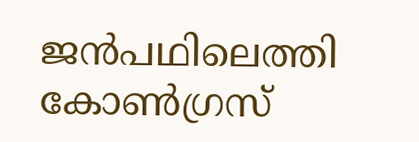ജൻപഥിലെത്തി കോൺഗ്രസ്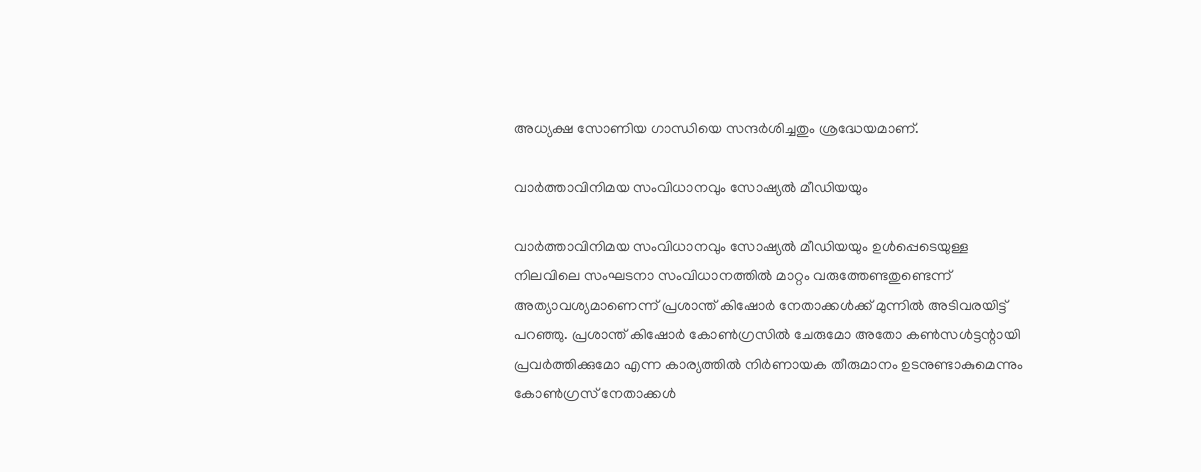അധ്യക്ഷ സോണിയ ഗാന്ധിയെ സന്ദർശിച്ചതും ശ്രദ്ധേയമാണ്.

വാർത്താവിനിമയ സംവിധാനവും സോഷ്യൽ മീഡിയയും

വാർത്താവിനിമയ സംവിധാനവും സോഷ്യൽ മീഡിയയും ഉൾപ്പെടെയുള്ള നിലവിലെ സംഘടനാ സംവിധാനത്തിൽ മാറ്റം വരുത്തേണ്ടതുണ്ടെന്ന് അത്യാവശ്യമാണെന്ന് പ്രശാന്ത് കിഷോർ നേതാക്കള്‍ക്ക് മുന്നില്‍ അടിവരയിട്ട് പറഞ്ഞു. പ്രശാന്ത് കിഷോർ കോൺഗ്രസിൽ ചേരുമോ അതോ കൺസൾട്ടന്റായി പ്രവർത്തിക്കുമോ എന്ന കാര്യത്തിൽ നിർണായക തീരുമാനം ഉടനുണ്ടാകുമെന്നും കോണ്‍ഗ്രസ് നേതാക്കള്‍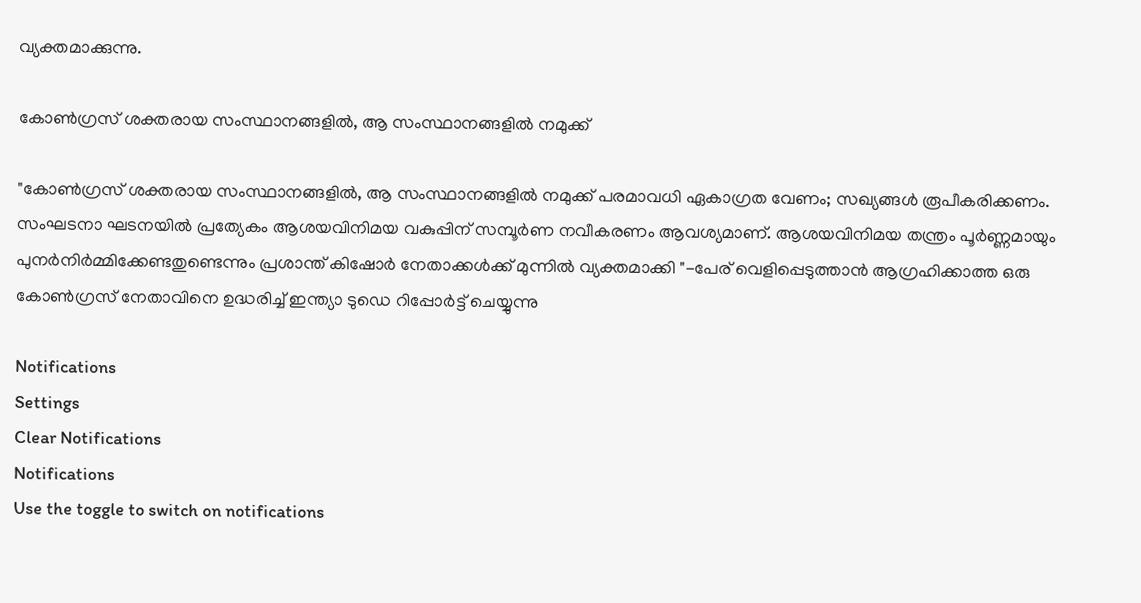വ്യക്തമാക്കുന്നു.

കോൺഗ്രസ് ശക്തരായ സംസ്ഥാനങ്ങളിൽ, ആ സംസ്ഥാനങ്ങളിൽ നമുക്ക്

"കോൺഗ്രസ് ശക്തരായ സംസ്ഥാനങ്ങളിൽ, ആ സംസ്ഥാനങ്ങളിൽ നമുക്ക് പരമാവധി ഏകാഗ്രത വേണം; സഖ്യങ്ങൾ രൂപീകരിക്കണം. സംഘടനാ ഘടനയിൽ പ്രത്യേകം ആശയവിനിമയ വകുപ്പിന് സമ്പൂർണ നവീകരണം ആവശ്യമാണ്. ആശയവിനിമയ തന്ത്രം പൂർണ്ണമായും പുനർനിർമ്മിക്കേണ്ടതുണ്ടെന്നും പ്രശാന്ത് കിഷോർ നേതാക്കള്‍ക്ക് മുന്നില്‍ വ്യക്തമാക്കി "-പേര് വെളിപ്പെടുത്താന്‍ ആഗ്രഹിക്കാത്ത ഒരു കോണ്‍ഗ്രസ് നേതാവിനെ ഉദ്ധരിച്ച് ഇന്ത്യാ ടുഡെ റിപ്പോർട്ട് ചെയ്യുന്നു

Notifications
Settings
Clear Notifications
Notifications
Use the toggle to switch on notifications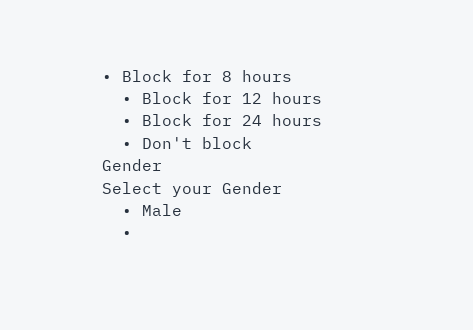• Block for 8 hours
  • Block for 12 hours
  • Block for 24 hours
  • Don't block
Gender
Select your Gender
  • Male
  •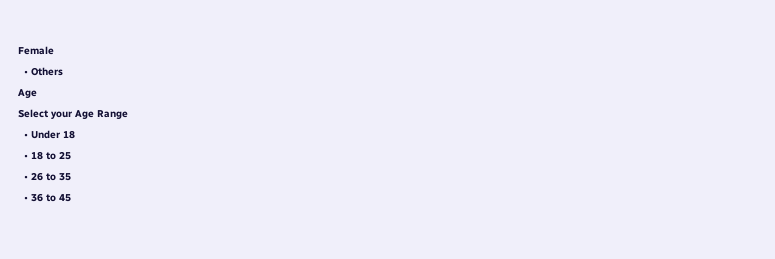Female
  • Others
Age
Select your Age Range
  • Under 18
  • 18 to 25
  • 26 to 35
  • 36 to 45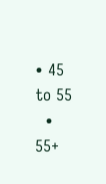• 45 to 55
  • 55+